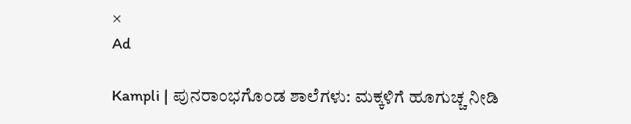×
Ad

Kampli | ಪುನರಾಂಭಗೊಂಡ ಶಾಲೆಗಳು: ಮಕ್ಕಳಿಗೆ ಹೂಗುಚ್ಚ ನೀಡಿ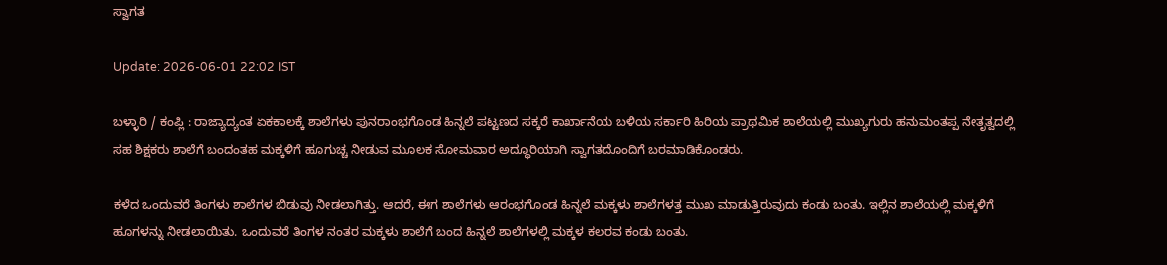ಸ್ವಾಗತ

Update: 2026-06-01 22:02 IST

ಬಳ್ಳಾರಿ / ಕಂಪ್ಲಿ : ರಾಜ್ಯಾದ್ಯಂತ ಏಕಕಾಲಕ್ಕೆ ಶಾಲೆಗಳು ಪುನರಾಂಭಗೊಂಡ ಹಿನ್ನಲೆ ಪಟ್ಟಣದ ಸಕ್ಕರೆ ಕಾರ್ಖಾನೆಯ ಬಳಿಯ ಸರ್ಕಾರಿ ಹಿರಿಯ ಪ್ರಾಥಮಿಕ ಶಾಲೆಯಲ್ಲಿ ಮುಖ್ಯಗುರು ಹನುಮಂತಪ್ಪ ನೇತೃತ್ವದಲ್ಲಿ ಸಹ ಶಿಕ್ಷಕರು ಶಾಲೆಗೆ ಬಂದಂತಹ ಮಕ್ಕಳಿಗೆ ಹೂಗುಚ್ಚ ನೀಡುವ ಮೂಲಕ ಸೋಮವಾರ ಅದ್ಧೂರಿಯಾಗಿ ಸ್ವಾಗತದೊಂದಿಗೆ ಬರಮಾಡಿಕೊಂಡರು.

ಕಳೆದ ಒಂದುವರೆ ತಿಂಗಳು ಶಾಲೆಗಳ ಬಿಡುವು ನೀಡಲಾಗಿತ್ತು. ಆದರೆ, ಈಗ ಶಾಲೆಗಳು ಆರಂಭಗೊಂಡ ಹಿನ್ನಲೆ ಮಕ್ಕಳು ಶಾಲೆಗಳತ್ತ ಮುಖ ಮಾಡುತ್ತಿರುವುದು ಕಂಡು ಬಂತು. ಇಲ್ಲಿನ ಶಾಲೆಯಲ್ಲಿ ಮಕ್ಕಳಿಗೆ ಹೂಗಳನ್ನು ನೀಡಲಾಯಿತು. ಒಂದುವರೆ ತಿಂಗಳ ನಂತರ ಮಕ್ಕಳು ಶಾಲೆಗೆ ಬಂದ ಹಿನ್ನಲೆ ಶಾಲೆಗಳಲ್ಲಿ ಮಕ್ಕಳ ಕಲರವ ಕಂಡು ಬಂತು.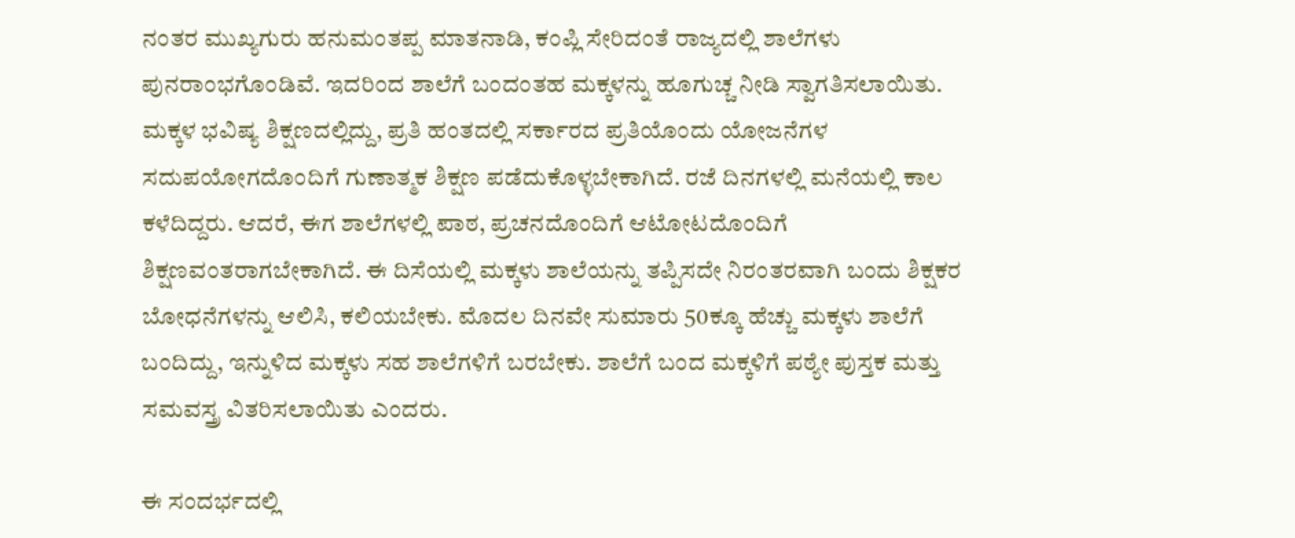ನಂತರ ಮುಖ್ಯಗುರು ಹನುಮಂತಪ್ಪ ಮಾತನಾಡಿ, ಕಂಪ್ಲಿ ಸೇರಿದಂತೆ ರಾಜ್ಯದಲ್ಲಿ ಶಾಲೆಗಳು ಪುನರಾಂಭಗೊಂಡಿವೆ. ಇದರಿಂದ ಶಾಲೆಗೆ ಬಂದಂತಹ ಮಕ್ಕಳನ್ನು ಹೂಗುಚ್ಚ ನೀಡಿ ಸ್ವಾಗತಿಸಲಾಯಿತು. ಮಕ್ಕಳ ಭವಿಷ್ಯ ಶಿಕ್ಷಣದಲ್ಲಿದ್ದು, ಪ್ರತಿ ಹಂತದಲ್ಲಿ ಸರ್ಕಾರದ ಪ್ರತಿಯೊಂದು ಯೋಜನೆಗಳ ಸದುಪಯೋಗದೊಂದಿಗೆ ಗುಣಾತ್ಮಕ ಶಿಕ್ಷಣ ಪಡೆದುಕೊಳ್ಳಬೇಕಾಗಿದೆ. ರಜೆ ದಿನಗಳಲ್ಲಿ ಮನೆಯಲ್ಲಿ ಕಾಲ ಕಳೆದಿದ್ದರು. ಆದರೆ, ಈಗ ಶಾಲೆಗಳಲ್ಲಿ ಪಾಠ, ಪ್ರಚನದೊಂದಿಗೆ ಆಟೋಟದೊಂದಿಗೆ ಶಿಕ್ಷಣವಂತರಾಗಬೇಕಾಗಿದೆ. ಈ ದಿಸೆಯಲ್ಲಿ ಮಕ್ಕಳು ಶಾಲೆಯನ್ನು ತಪ್ಪಿಸದೇ ನಿರಂತರವಾಗಿ ಬಂದು ಶಿಕ್ಷಕರ ಬೋಧನೆಗಳನ್ನು ಆಲಿಸಿ, ಕಲಿಯಬೇಕು. ಮೊದಲ ದಿನವೇ ಸುಮಾರು 50ಕ್ಕೂ ಹೆಚ್ಚು ಮಕ್ಕಳು ಶಾಲೆಗೆ ಬಂದಿದ್ದು, ಇನ್ನುಳಿದ ಮಕ್ಕಳು ಸಹ ಶಾಲೆಗಳಿಗೆ ಬರಬೇಕು. ಶಾಲೆಗೆ ಬಂದ ಮಕ್ಕಳಿಗೆ ಪಠ್ಯೇ ಪುಸ್ತಕ ಮತ್ತು ಸಮವಸ್ತ್ರ ವಿತರಿಸಲಾಯಿತು ಎಂದರು.

ಈ ಸಂದರ್ಭದಲ್ಲಿ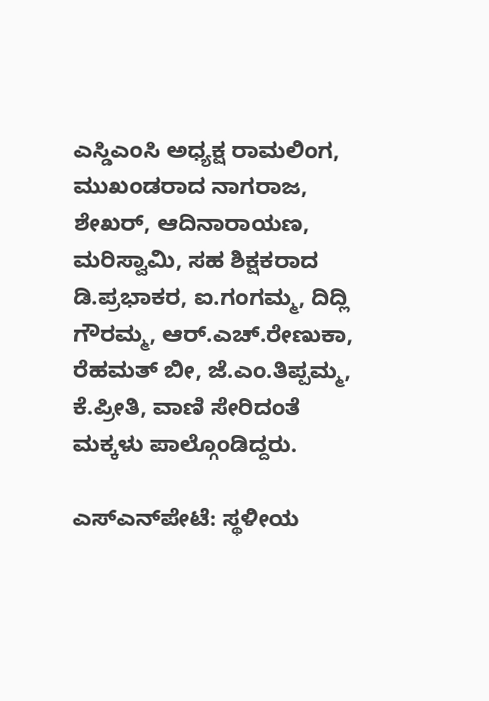ಎಸ್ಡಿಎಂಸಿ ಅಧ್ಯಕ್ಷ ರಾಮಲಿಂಗ, ಮುಖಂಡರಾದ ನಾಗರಾಜ, ಶೇಖರ್, ಆದಿನಾರಾಯಣ, ಮರಿಸ್ವಾಮಿ, ಸಹ ಶಿಕ್ಷಕರಾದ ಡಿ.ಪ್ರಭಾಕರ, ಐ.ಗಂಗಮ್ಮ, ದಿದ್ಲಿ ಗೌರಮ್ಮ, ಆರ್.ಎಚ್.ರೇಣುಕಾ, ರೆಹಮತ್ ಬೀ, ಜೆ.ಎಂ.ತಿಪ್ಪಮ್ಮ, ಕೆ.ಪ್ರೀತಿ, ವಾಣಿ ಸೇರಿದಂತೆ ಮಕ್ಕಳು ಪಾಲ್ಗೊಂಡಿದ್ದರು.

ಎಸ್‌ಎನ್‌ಪೇಟೆ: ಸ್ಥಳೀಯ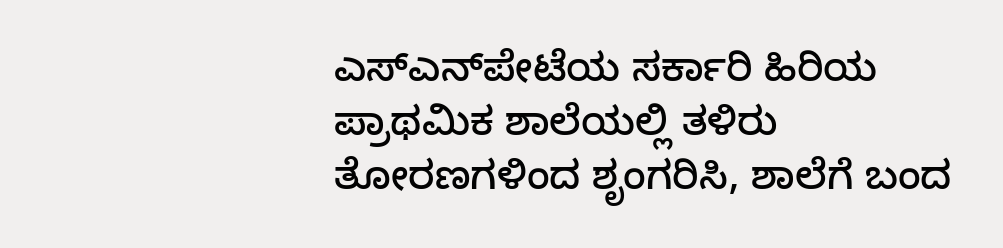ಎಸ್‌ಎನ್‌ಪೇಟೆಯ ಸರ್ಕಾರಿ ಹಿರಿಯ ಪ್ರಾಥಮಿಕ ಶಾಲೆಯಲ್ಲಿ ತಳಿರು ತೋರಣಗಳಿಂದ ಶೃಂಗರಿಸಿ, ಶಾಲೆಗೆ ಬಂದ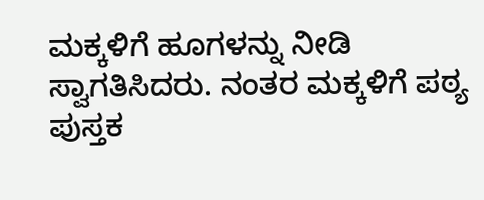ಮಕ್ಕಳಿಗೆ ಹೂಗಳನ್ನು ನೀಡಿ ಸ್ವಾಗತಿಸಿದರು. ನಂತರ ಮಕ್ಕಳಿಗೆ ಪಠ್ಯ ಪುಸ್ತಕ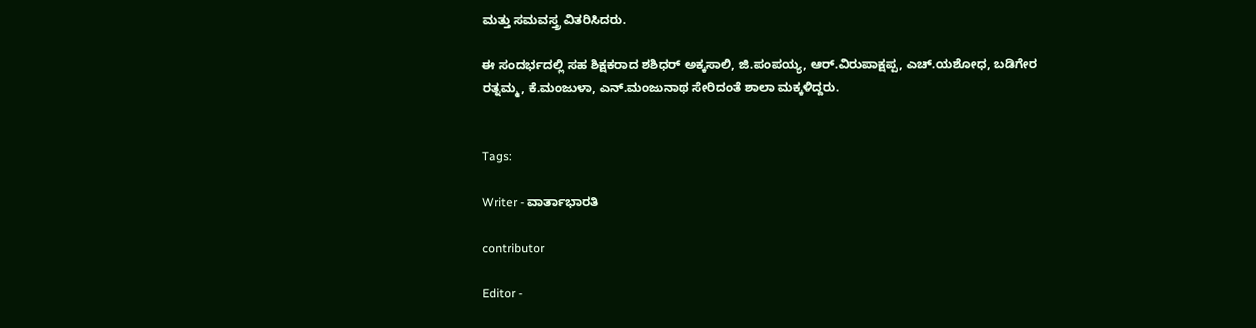ಮತ್ತು ಸಮವಸ್ತ್ರ ವಿತರಿಸಿದರು.

ಈ ಸಂದರ್ಭದಲ್ಲಿ ಸಹ ಶಿಕ್ಷಕರಾದ ಶಶಿಧರ್ ಅಕ್ಕಸಾಲಿ, ಜಿ.ಪಂಪಯ್ಯ, ಆರ್.ವಿರುಪಾಕ್ಷಪ್ಪ, ಎಚ್.ಯಶೋಧ, ಬಡಿಗೇರ ರತ್ನಮ್ಮ, ಕೆ.ಮಂಜುಳಾ, ಎನ್.ಮಂಜುನಾಥ ಸೇರಿದಂತೆ ಶಾಲಾ ಮಕ್ಕಳಿದ್ದರು.


Tags:

Writer - ವಾರ್ತಾಭಾರತಿ

contributor

Editor -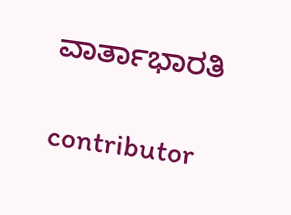ವಾರ್ತಾಭಾರತಿ

contributor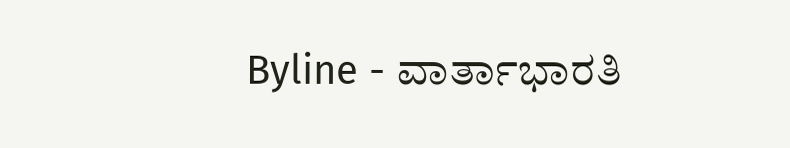Byline - ವಾರ್ತಾಭಾರತಿ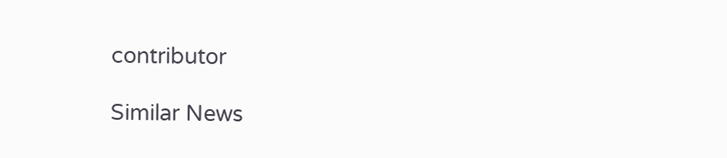contributor

Similar News